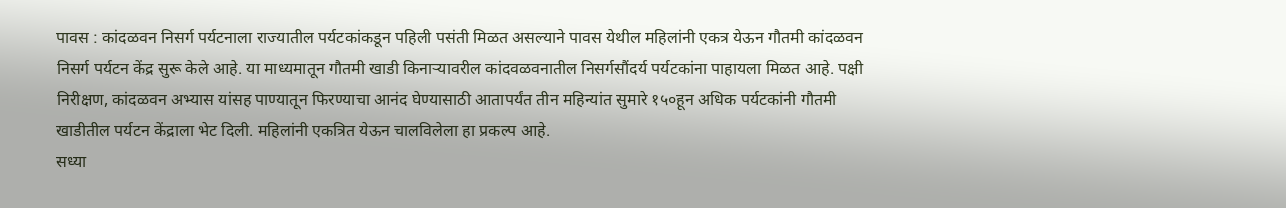पावस : कांदळवन निसर्ग पर्यटनाला राज्यातील पर्यटकांकडून पहिली पसंती मिळत असल्याने पावस येथील महिलांनी एकत्र येऊन गौतमी कांदळवन निसर्ग पर्यटन केंद्र सुरू केले आहे. या माध्यमातून गौतमी खाडी किनाऱ्यावरील कांदवळवनातील निसर्गसौंदर्य पर्यटकांना पाहायला मिळत आहे. पक्षी निरीक्षण, कांदळवन अभ्यास यांसह पाण्यातून फिरण्याचा आनंद घेण्यासाठी आतापर्यंत तीन महिन्यांत सुमारे १५०हून अधिक पर्यटकांनी गौतमी खाडीतील पर्यटन केंद्राला भेट दिली. महिलांनी एकत्रित येऊन चालविलेला हा प्रकल्प आहे.
सध्या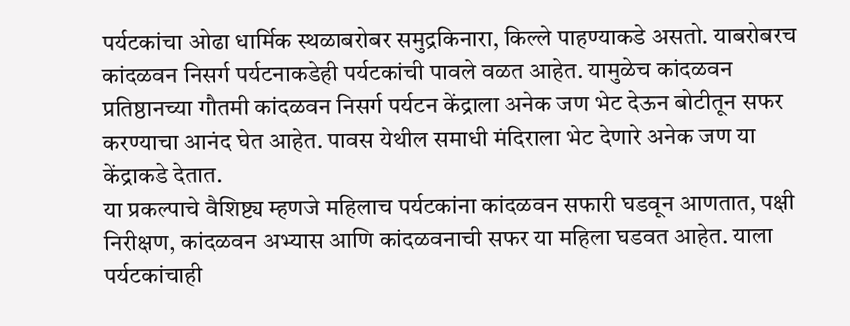पर्यटकांचा ओढा धार्मिक स्थळाबरोबर समुद्रकिनारा, किल्ले पाहण्याकडे असतो. याबरोबरच कांदळवन निसर्ग पर्यटनाकडेही पर्यटकांची पावले वळत आहेत. यामुळेच कांदळवन प्रतिष्ठानच्या गौतमी कांदळवन निसर्ग पर्यटन केंद्राला अनेक जण भेट देऊन बोटीतून सफर करण्याचा आनंद घेत आहेत. पावस येथील समाधी मंदिराला भेट देणारे अनेक जण या केंद्राकडे देतात.
या प्रकल्पाचे वैशिष्ट्य म्हणजे महिलाच पर्यटकांना कांदळवन सफारी घडवून आणतात, पक्षी निरीक्षण, कांदळवन अभ्यास आणि कांदळवनाची सफर या महिला घडवत आहेत. याला पर्यटकांचाही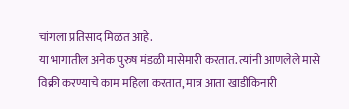चांगला प्रतिसाद मिळत आहे.
या भागातील अनेक पुरुष मंडळी मासेमारी करतात. त्यांनी आणलेले मासे विक्री करण्याचे काम महिला करतात, मात्र आता खाडीकिनारी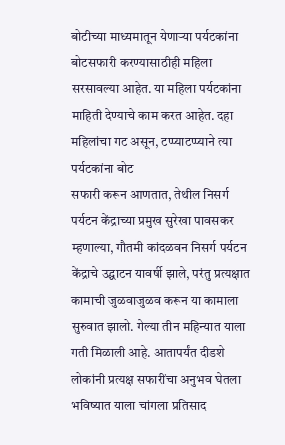बोटीच्या माध्यमातून येणाऱ्या पर्यटकांना बोटसफारी करण्यासाठीही महिला सरसावल्या आहेत. या महिला पर्यटकांना माहिती देण्याचे काम करत आहेत. दहा महिलांचा गट असून, टप्प्याटप्प्याने त्या पर्यटकांना बोट
सफारी करून आणतात, तेथील निसर्ग पर्यटन केंद्राच्या प्रमुख सुरेखा पावसकर म्हणाल्या, गौतमी कांदळवन निसर्ग पर्यटन केंद्राचे उद्घाटन यावर्षी झाले, परंतु प्रत्यक्षात कामाची जुळवाजुळव करून या कामाला सुरुवात झालो. गेल्या तीन महिन्यात याला गती मिळाली आहे. आतापर्यंत दीडशे लोकांनी प्रत्यक्ष सफारींचा अनुभव घेतला भविष्यात याला चांगला प्रतिसाद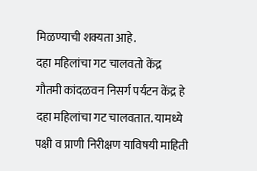मिळण्याची शक्यता आहे.
दहा महिलांचा गट चालवतो केंद्र
गौतमी कांदळवन निसर्ग पर्यटन केंद्र हे दहा महिलांचा गट चालवतात. यामध्ये पक्षी व प्राणी निरीक्षण याविषयी माहिती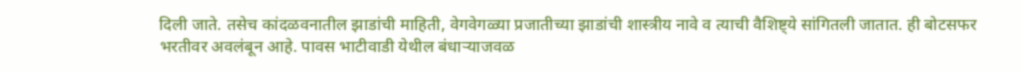दिली जाते. तसेच कांदळवनातील झाडांची माहिती, वेगवेगळ्या प्रजातीच्या झाडांची शास्त्रीय नावे व त्याची वैशिष्ट्ये सांगितली जातात. ही बोटसफर भरतीवर अवलंबून आहे. पावस भाटीवाडी येथील बंधाऱ्याजवळ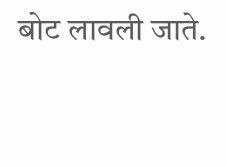बोट लावली जाते.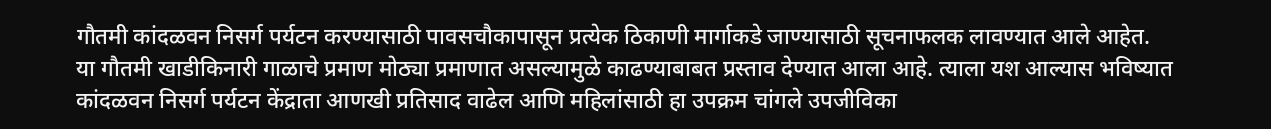गौतमी कांदळवन निसर्ग पर्यटन करण्यासाठी पावसचौकापासून प्रत्येक ठिकाणी मार्गाकडे जाण्यासाठी सूचनाफलक लावण्यात आले आहेत.
या गौतमी खाडीकिनारी गाळाचे प्रमाण मोठ्या प्रमाणात असल्यामुळे काढण्याबाबत प्रस्ताव देण्यात आला आहे. त्याला यश आल्यास भविष्यात कांदळवन निसर्ग पर्यटन केंद्राता आणखी प्रतिसाद वाढेल आणि महिलांसाठी हा उपक्रम चांगले उपजीविका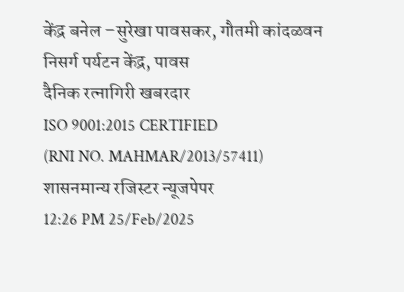केंद्र बनेल –सुरेखा पावसकर, गौतमी कांदळवन निसर्ग पर्यटन केंद्र, पावस
दैनिक रत्नागिरी खबरदार
ISO 9001:2015 CERTIFIED
(RNI NO. MAHMAR/2013/57411)
शासनमान्य रजिस्टर न्यूजपेपर
12:26 PM 25/Feb/2025